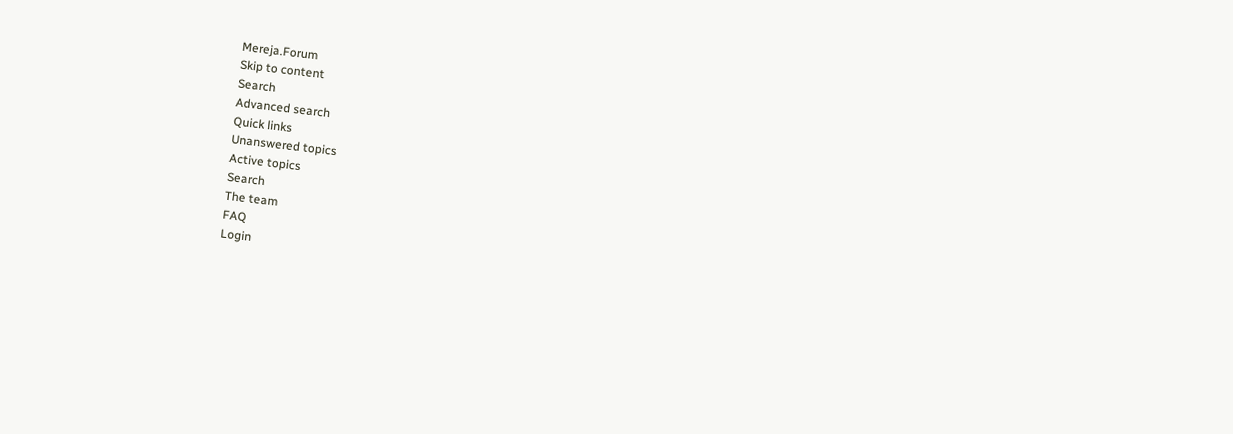Mereja.Forum
Skip to content
Search
Advanced search
Quick links
Unanswered topics
Active topics
Search
The team
FAQ
Login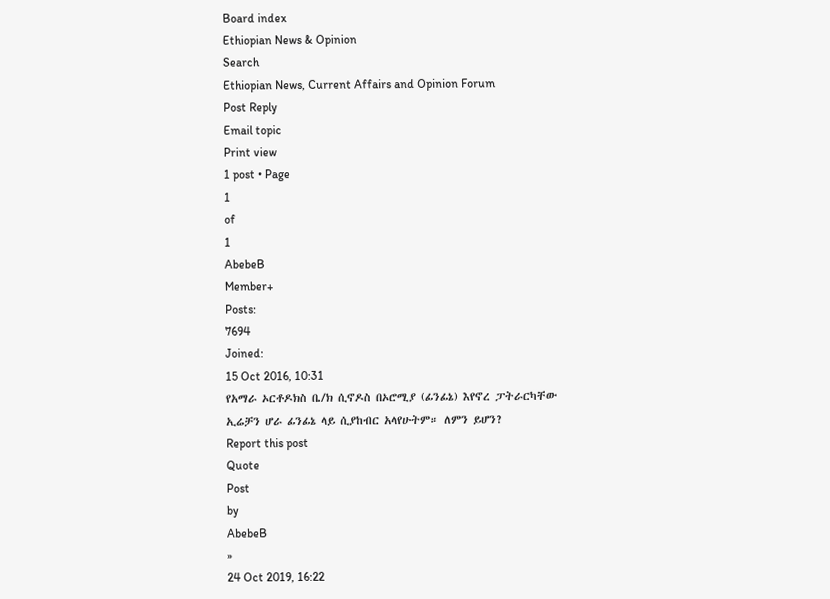Board index
Ethiopian News & Opinion
Search
Ethiopian News, Current Affairs and Opinion Forum
Post Reply
Email topic
Print view
1 post • Page
1
of
1
AbebeB
Member+
Posts:
7694
Joined:
15 Oct 2016, 10:31
የአማራ ኦርቶዶክስ ቤ/ክ ሲኖዶስ በኦሮሚያ (ፊንፊኔ) እየኖረ ፓትራርካቸው ኢሬቻን ሆራ ፊንፊኔ ላይ ሲያከብር አላየሁትም። ለምን ይሆን?
Report this post
Quote
Post
by
AbebeB
»
24 Oct 2019, 16:22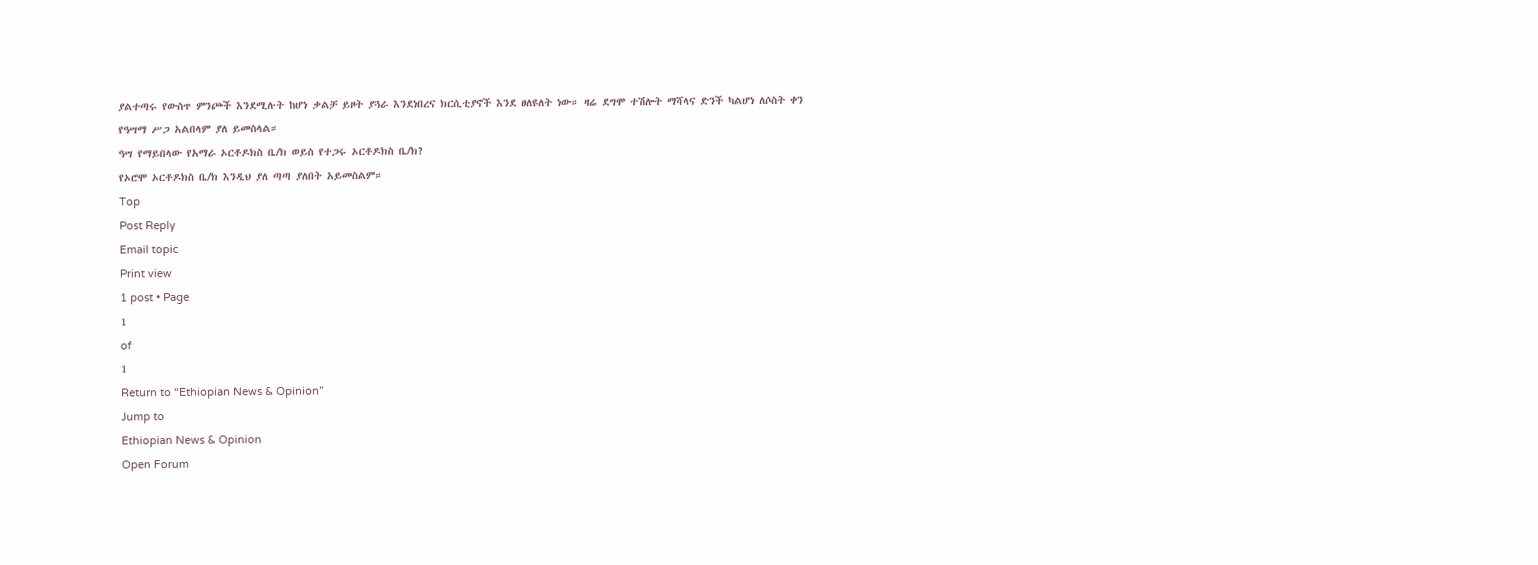ያልተጣሩ የውስጥ ምንጮች እንደሚሉት ከሆነ ቃልቻ ይዞት ያጓራ እንደነበረና ክርሲቲያኖች እንደ ፀለዩለት ነው። ዛሬ ደግሞ ተሽሎት ማሻላና ድንች ካልሆነ ለሶስት ቀን የዓሣማ ሥጋ አልበላም ያለ ይመስላል።
ዓሣ የማይበላው የአማራ ኦርቶዶክስ ቤ/ክ ወይስ የተጋሩ ኦርቶዶክስ ቤ/ክ?
የኦሮሞ ኦርቶዶክስ ቤ/ክ እንዲህ ያለ ጣጣ ያለበት አይመስልም።
Top
Post Reply
Email topic
Print view
1 post • Page
1
of
1
Return to “Ethiopian News & Opinion”
Jump to
Ethiopian News & Opinion
Open Forum